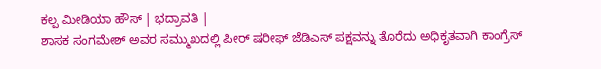ಕಲ್ಪ ಮೀಡಿಯಾ ಹೌಸ್ | ಭದ್ರಾವತಿ |
ಶಾಸಕ ಸಂಗಮೇಶ್ ಅವರ ಸಮ್ಮುಖದಲ್ಲಿ ಪೀರ್ ಷರೀಫ್ ಜೆಡಿಎಸ್ ಪಕ್ಷವನ್ನು ತೊರೆದು ಅಧಿಕೃತವಾಗಿ ಕಾಂಗ್ರೆಸ್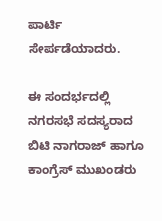ಪಾರ್ಟಿ ಸೇರ್ಪಡೆಯಾದರು.

ಈ ಸಂದರ್ಭದಲ್ಲಿ ನಗರಸಭೆ ಸದಸ್ಯರಾದ ಬಿಟಿ ನಾಗರಾಜ್ ಹಾಗೂ ಕಾಂಗ್ರೆಸ್ ಮುಖಂಡರು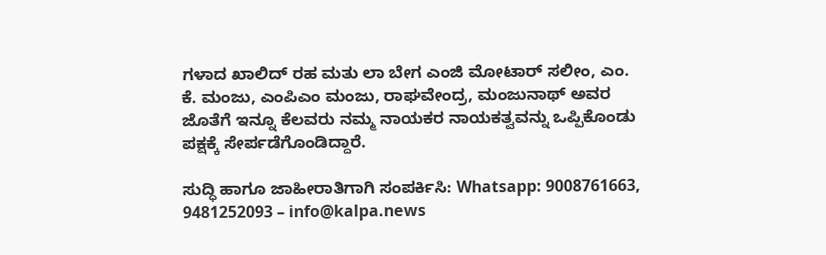ಗಳಾದ ಖಾಲಿದ್ ರಹ ಮತು ಲಾ ಬೇಗ ಎಂಜಿ ಮೋಟಾರ್ ಸಲೀಂ, ಎಂ. ಕೆ. ಮಂಜು, ಎಂಪಿಎಂ ಮಂಜು, ರಾಘವೇಂದ್ರ, ಮಂಜುನಾಥ್ ಅವರ ಜೊತೆಗೆ ಇನ್ನೂ ಕೆಲವರು ನಮ್ಮ ನಾಯಕರ ನಾಯಕತ್ವವನ್ನು ಒಪ್ಪಿಕೊಂಡು ಪಕ್ಷಕ್ಕೆ ಸೇರ್ಪಡೆಗೊಂಡಿದ್ದಾರೆ.

ಸುದ್ಧಿ ಹಾಗೂ ಜಾಹೀರಾತಿಗಾಗಿ ಸಂಪರ್ಕಿಸಿ: Whatsapp: 9008761663, 9481252093 – info@kalpa.news